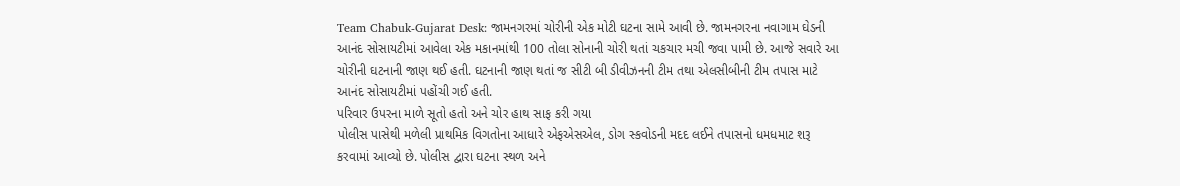Team Chabuk-Gujarat Desk: જામનગરમાં ચોરીની એક મોટી ઘટના સામે આવી છે. જામનગરના નવાગામ ઘેડની આનંદ સોસાયટીમાં આવેલા એક મકાનમાંથી 100 તોલા સોનાની ચોરી થતાં ચકચાર મચી જવા પામી છે. આજે સવારે આ ચોરીની ઘટનાની જાણ થઈ હતી. ઘટનાની જાણ થતાં જ સીટી બી ડીવીઝનની ટીમ તથા એલસીબીની ટીમ તપાસ માટે આનંદ સોસાયટીમાં પહોંચી ગઈ હતી.
પરિવાર ઉપરના માળે સૂતો હતો અને ચોર હાથ સાફ કરી ગયા
પોલીસ પાસેથી મળેલી પ્રાથમિક વિગતોના આધારે એફએસએલ, ડોગ સ્કવોડની મદદ લઈને તપાસનો ધમધમાટ શરૂ કરવામાં આવ્યો છે. પોલીસ દ્વારા ઘટના સ્થળ અને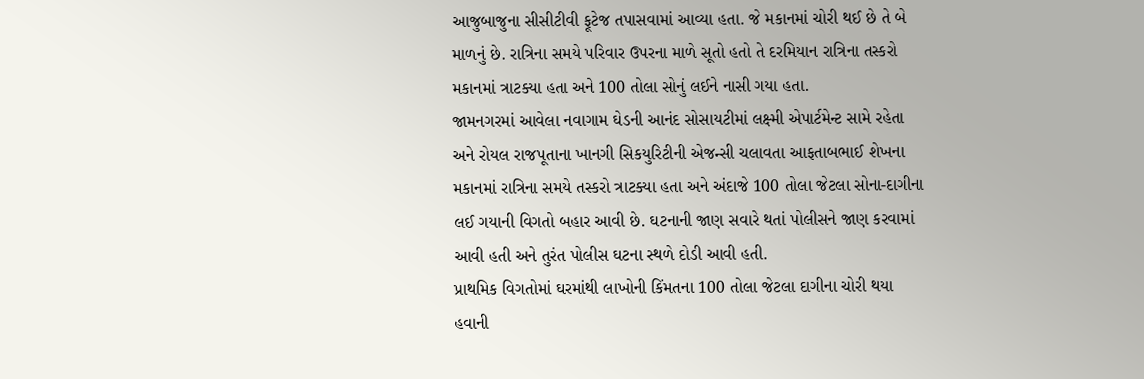આજુબાજુના સીસીટીવી ફૂટેજ તપાસવામાં આવ્યા હતા. જે મકાનમાં ચોરી થઈ છે તે બે માળનું છે. રાત્રિના સમયે પરિવાર ઉપરના માળે સૂતો હતો તે દરમિયાન રાત્રિના તસ્કરો મકાનમાં ત્રાટક્યા હતા અને 100 તોલા સોનું લઈને નાસી ગયા હતા.
જામનગરમાં આવેલા નવાગામ ઘેડની આનંદ સોસાયટીમાં લક્ષ્મી એપાર્ટમેન્ટ સામે રહેતા અને રોયલ રાજપૂતાના ખાનગી સિકયુરિટીની એજન્સી ચલાવતા આફતાબભાઈ શેખના મકાનમાં રાત્રિના સમયે તસ્કરો ત્રાટક્યા હતા અને અંદાજે 100 તોલા જેટલા સોના-દાગીના લઈ ગયાની વિગતો બહાર આવી છે. ઘટનાની જાણ સવારે થતાં પોલીસને જાણ કરવામાં આવી હતી અને તુરંત પોલીસ ઘટના સ્થળે દોડી આવી હતી.
પ્રાથમિક વિગતોમાં ઘરમાંથી લાખોની કિંમતના 100 તોલા જેટલા દાગીના ચોરી થયા હવાની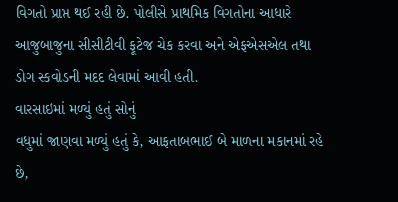વિગતો પ્રાપ્ત થઈ રહી છે. પોલીસે પ્રાથમિક વિગતોના આધારે આજુબાજુના સીસીટીવી ફૂટેજ ચેક કરવા અને એફએસએલ તથા ડોગ સ્કવોડની મદદ લેવામાં આવી હતી.
વારસાઇમાં મળ્યું હતું સોનું
વધુમાં જાણવા મળ્યું હતું કે, આફતાબભાઈ બે માળના મકાનમાં રહે છે,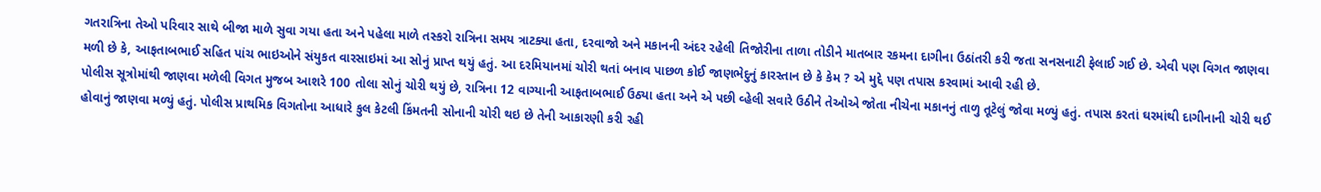ગતરાત્રિના તેઓ પરિવાર સાથે બીજા માળે સુવા ગયા હતા અને પહેલા માળે તસ્કરો રાત્રિના સમય ત્રાટક્યા હતા, દરવાજો અને મકાનની અંદર રહેલી તિજોરીના તાળા તોડીને માતબાર રકમના દાગીના ઉઠાંતરી કરી જતા સનસનાટી ફેલાઈ ગઈ છે. એવી પણ વિગત જાણવા મળી છે કે, આફતાબભાઈ સહિત પાંચ ભાઇઓને સંયુકત વારસાઇમાં આ સોનું પ્રાપ્ત થયું હતું. આ દરમિયાનમાં ચોરી થતાં બનાવ પાછળ કોઈ જાણભેદુનું કારસ્તાન છે કે કેમ ? એ મુદ્દે પણ તપાસ કરવામાં આવી રહી છે.
પોલીસ સૂત્રોમાંથી જાણવા મળેલી વિગત મુજબ આશરે 100 તોલા સોનું ચોરી થયું છે, રાત્રિના 12 વાગ્યાની આફતાબભાઈ ઉઠ્યા હતા અને એ પછી વ્હેલી સવારે ઉઠીને તેઓએ જોતા નીચેના મકાનનું તાળુ તૂટેલું જોવા મળ્યું હતું. તપાસ કરતાં ઘરમાંથી દાગીનાની ચોરી થઈ હોવાનું જાણવા મળ્યું હતું. પોલીસ પ્રાથમિક વિગતોના આધારે કુલ કેટલી કિંમતની સોનાની ચોરી થઇ છે તેની આકારણી કરી રહી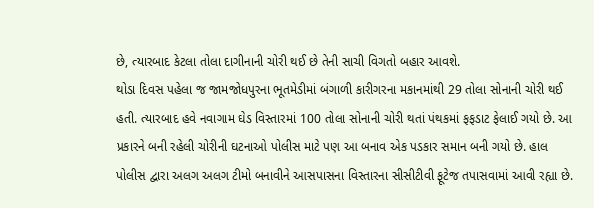છે, ત્યારબાદ કેટલા તોલા દાગીનાની ચોરી થઈ છે તેની સાચી વિગતો બહાર આવશે.
થોડા દિવસ પહેલા જ જામજોધપુરના ભૂતમેડીમાં બંગાળી કારીગરના મકાનમાંથી 29 તોલા સોનાની ચોરી થઈ હતી. ત્યારબાદ હવે નવાગામ ઘેડ વિસ્તારમાં 100 તોલા સોનાની ચોરી થતાં પંથકમાં ફફડાટ ફેલાઈ ગયો છે. આ પ્રકારને બની રહેલી ચોરીની ઘટનાઓ પોલીસ માટે પણ આ બનાવ એક પડકાર સમાન બની ગયો છે. હાલ પોલીસ દ્વારા અલગ અલગ ટીમો બનાવીને આસપાસના વિસ્તારના સીસીટીવી ફૂટેજ તપાસવામાં આવી રહ્યા છે.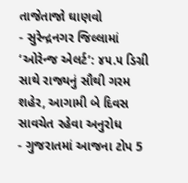તાજેતાજો ઘાણવો
- સુરેન્દ્રનગર જિલ્લામાં ‘ઓરેન્જ એલર્ટ’: ૪૫.૫ ડિગ્રી સાથે રાજ્યનું સૌથી ગરમ શહેર, આગામી બે દિવસ સાવચેત રહેવા અનુરોધ
- ગુજરાતમાં આજના ટોપ 5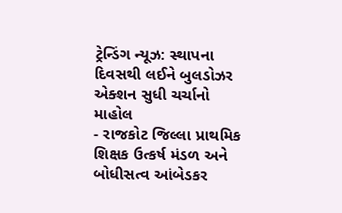ટ્રેન્ડિંગ ન્યૂઝ: સ્થાપના દિવસથી લઈને બુલડોઝર એક્શન સુધી ચર્ચાનો માહોલ
- રાજકોટ જિલ્લા પ્રાથમિક શિક્ષક ઉત્કર્ષ મંડળ અને બોધીસત્વ આંબેડકર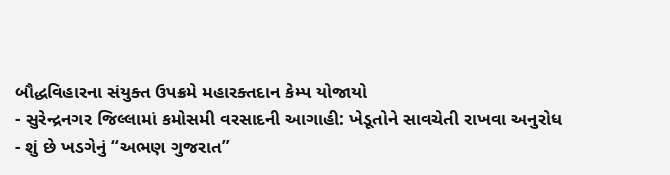બૌદ્ધવિહારના સંયુક્ત ઉપક્રમે મહારક્તદાન કેમ્પ યોજાયો
- સુરેન્દ્રનગર જિલ્લામાં કમોસમી વરસાદની આગાહી: ખેડૂતોને સાવચેતી રાખવા અનુરોધ
- શું છે ખડગેનું “અભણ ગુજરાત”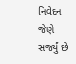નિવેદન જેણે સર્જ્યું છે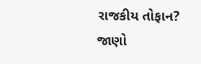રાજકીય તોફાન? જાણો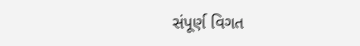સંપૂર્ણ વિગત